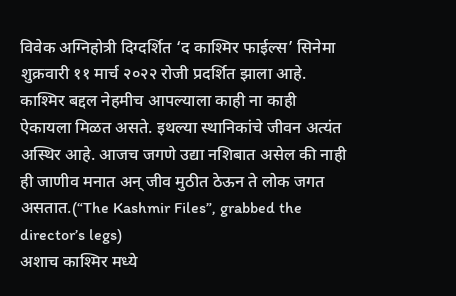विवेक अग्निहोत्री दिग्दर्शित ‘द काश्मिर फाईल्स’ सिनेमा शुक्रवारी ११ मार्च २०२२ रोजी प्रदर्शित झाला आहे. काश्मिर बद्दल नेहमीच आपल्याला काही ना काही ऐकायला मिळत असते. इथल्या स्थानिकांचे जीवन अत्यंत अस्थिर आहे. आजच जगणे उद्या नशिबात असेल की नाही ही जाणीव मनात अन् जीव मुठीत ठेऊन ते लोक जगत असतात.(“The Kashmir Files”, grabbed the director’s legs)
अशाच काश्मिर मध्ये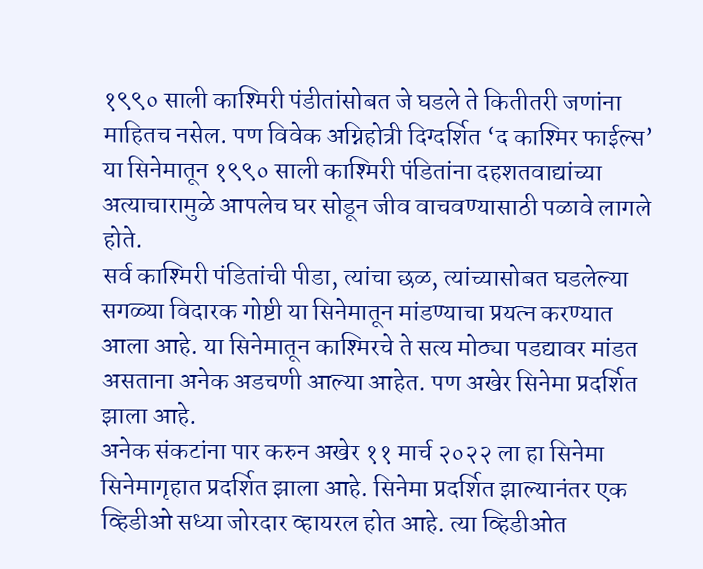१९९० साली काश्मिरी पंडीतांसोबत जे घडले ते कितीतरी जणांना माहितच नसेल. पण विवेक अग्निहोत्री दिग्दर्शित ‘द काश्मिर फाईल्स’ या सिनेमातून १९९० साली काश्मिरी पंडितांना दहशतवाद्यांच्या अत्याचारामुळे आपलेच घर सोडून जीव वाचवण्यासाठी पळावे लागले होते.
सर्व काश्मिरी पंडितांची पीडा, त्यांचा छळ, त्यांच्यासोबत घडलेल्या सगळ्या विदारक गोष्टी या सिनेमातून मांडण्याचा प्रयत्न करण्यात आला आहे. या सिनेमातून काश्मिरचे ते सत्य मोठ्या पडद्यावर मांडत असताना अनेक अडचणी आल्या आहेत. पण अखेर सिनेमा प्रदर्शित झाला आहे.
अनेक संकटांना पार करुन अखेर ११ मार्च २०२२ ला हा सिनेमा सिनेमागृहात प्रदर्शित झाला आहे. सिनेमा प्रदर्शित झाल्यानंतर एक व्हिडीओ सध्या जोरदार व्हायरल होत आहे. त्या व्हिडीओत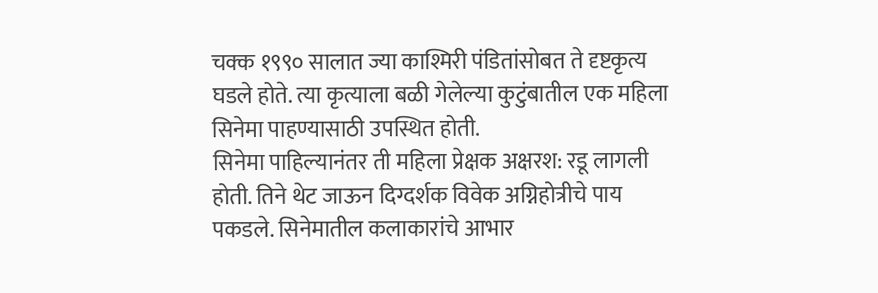चक्क १९९० सालात ज्या काश्मिरी पंडितांसोबत ते दृष्टकृत्य घडले होते. त्या कृत्याला बळी गेलेल्या कुटुंबातील एक महिला सिनेमा पाहण्यासाठी उपस्थित होती.
सिनेमा पाहिल्यानंतर ती महिला प्रेक्षक अक्षरश: रडू लागली होती. तिने थेट जाऊन दिग्दर्शक विवेक अग्निहोत्रीचे पाय पकडले. सिनेमातील कलाकारांचे आभार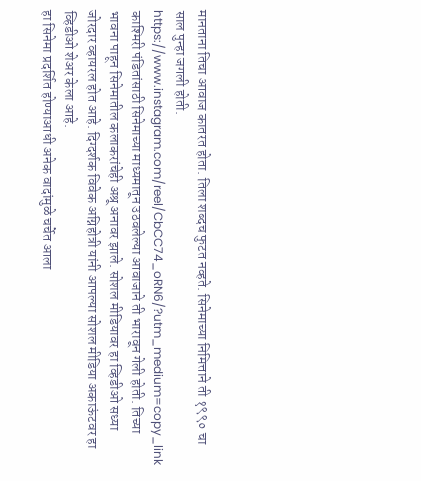मानताना तिचा आवाज कातरत होता. तिला शब्दच फुटत नव्हते. सिनेमाच्या निमित्ताने ती १९९० चा साल पुन्हा जगली होती.
https://www.instagram.com/reel/CbCC74_oRN6/?utm_medium=copy_link
काश्मिरी पंडितांसाठी सिनेमाच्या माध्यमातून उठवलेल्या आवाजाने ती भारावून गेली होती. तिच्या भावना पाहून सिनेमातील कलाकरांचेही अश्रू अनावर झाले. सोशल मीडियावर हा व्हिडीओ सध्या जोरदार व्हायरल होत आहे. दिग्दर्शक विवेक अग्निहोत्री यांनी आपल्या सोशल मीडिया अकाऊंटवर हा व्हिडीओ शेअर केला आहे.
हा सिनेमा प्रदर्शित होण्याआधी अनेक वादांमुळे चर्चेत आला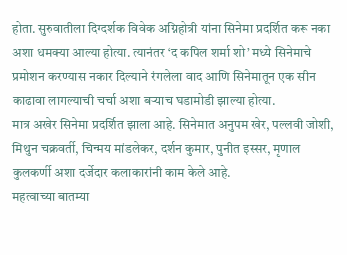होता. सुरुवातीला दिग्दर्शक विवेक अग्निहोत्री यांना सिनेमा प्रदर्शित करू नका अशा धमक्या आल्या होत्या. त्यानंतर ‘द कपिल शर्मा शो’ मध्ये सिनेमाचे प्रमोशन करण्यास नकार दिल्याने रंगलेला वाद आणि सिनेमातून एक सीन काढावा लागल्याची चर्चा अशा बऱ्याच घडामोडी झाल्या होत्या.
मात्र अखेर सिनेमा प्रदर्शित झाला आहे. सिनेमात अनुपम खेर, पल्लवी जोशी, मिथुन चक्रवर्ती, चिन्मय मांडलेकर, दर्शन कुमार, पुनीत इस्सर, मृणाल कुलकर्णी अशा दर्जेदार कलाकारांनी काम केले आहे.
महत्वाच्या बातम्या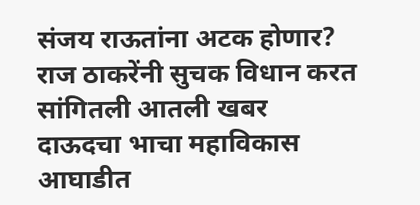संजय राऊतांना अटक होणार? राज ठाकरेंनी सुचक विधान करत सांगितली आतली खबर
दाऊदचा भाचा महाविकास आघाडीत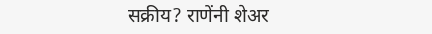सक्रीय? राणेंनी शेअर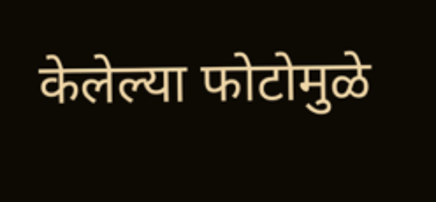केलेल्या फोटोमुळे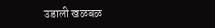उडाली खळबळ